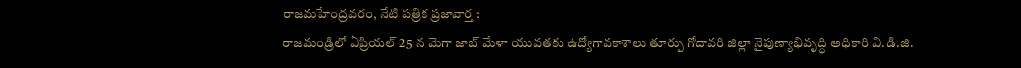రాజమహేంద్రవరం, నేటి పత్రిక ప్రజావార్త :
రాజమండ్రిలో ఏప్రియల్ 25 న మెగా జాబ్ మేళా యువతకు ఉద్యోగావకాశాలు తూర్పు గోదావరి జిల్లా నైపుణ్యాభివృద్ధి అధికారి వి.డి.జి.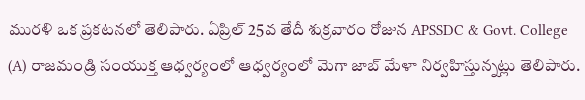మురళి ఒక ప్రకటనలో తెలిపారు. ఏప్రిల్ 25వ తేదీ శుక్రవారం రోజున APSSDC & Govt. College (A) రాజమండ్రి సంయుక్త ఆధ్వర్యంలో ఆధ్వర్యంలో మెగా జాబ్ మేళా నిర్వహిస్తున్నట్లు తెలిపారు.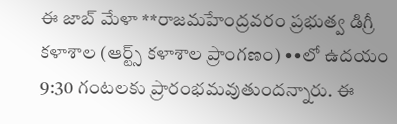ఈ జాబ్ మేళా **రాజమహేంద్రవరం ప్రభుత్వ డిగ్రీ కళాశాల (ఆర్ట్స్ కళాశాల ప్రాంగణం) ••లో ఉదయం 9:30 గంటలకు ప్రారంభమవుతుందన్నారు. ఈ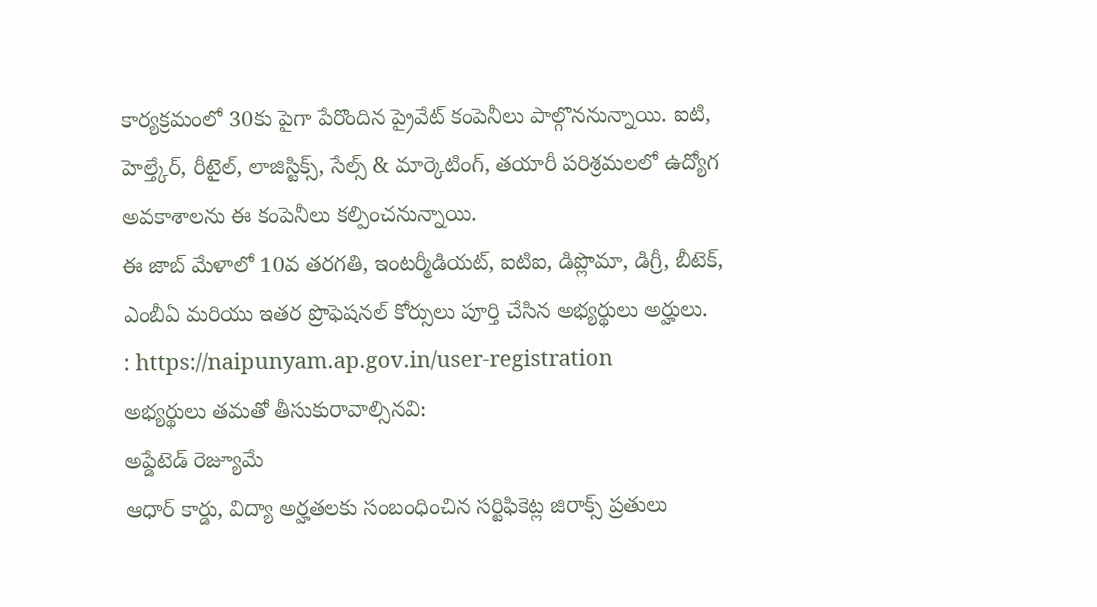కార్యక్రమంలో 30కు పైగా పేరొందిన ప్రైవేట్ కంపెనీలు పాల్గొననున్నాయి. ఐటి, హెల్త్కేర్, రీటైల్, లాజిస్టిక్స్, సేల్స్ & మార్కెటింగ్, తయారీ పరిశ్రమలలో ఉద్యోగ అవకాశాలను ఈ కంపెనీలు కల్పించనున్నాయి.
ఈ జాబ్ మేళాలో 10వ తరగతి, ఇంటర్మీడియట్, ఐటిఐ, డిప్లొమా, డిగ్రీ, బీటెక్, ఎంబీఏ మరియు ఇతర ప్రొఫెషనల్ కోర్సులు పూర్తి చేసిన అభ్యర్థులు అర్హులు.
: https://naipunyam.ap.gov.in/user-registration
అభ్యర్థులు తమతో తీసుకురావాల్సినవి:
అప్డేటెడ్ రెజ్యూమే
ఆధార్ కార్డు, విద్యా అర్హతలకు సంబంధించిన సర్టిఫికెట్ల జిరాక్స్ ప్రతులు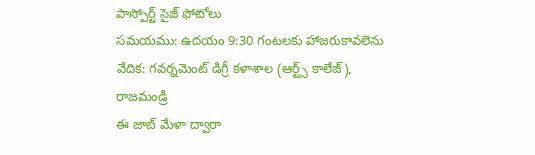పాస్పోర్ట్ సైజ్ ఫోటోలు
సమయము: ఉదయం 9:30 గంటలకు హాజరుకావలెను
వేదిక: గవర్నమెంట్ డిగ్రీ కళాశాల (ఆర్ట్స్ కాలేజ్), రాజమండ్రి
ఈ జాబ్ మేళా ద్వారా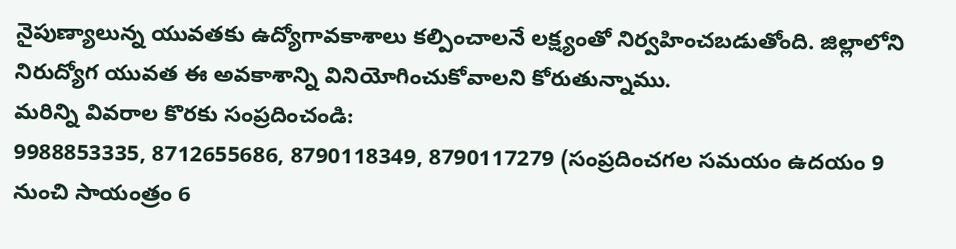నైపుణ్యాలున్న యువతకు ఉద్యోగావకాశాలు కల్పించాలనే లక్ష్యంతో నిర్వహించబడుతోంది. జిల్లాలోని నిరుద్యోగ యువత ఈ అవకాశాన్ని వినియోగించుకోవాలని కోరుతున్నాము.
మరిన్ని వివరాల కొరకు సంప్రదించండి:
9988853335, 8712655686, 8790118349, 8790117279 (సంప్రదించగల సమయం ఉదయం 9 నుంచి సాయంత్రం 6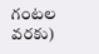గంటల వరకు)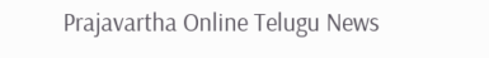Prajavartha Online Telugu News